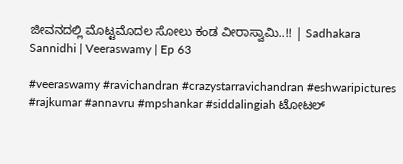ಜೀವನದಲ್ಲಿ ಮೊಟ್ಟಮೊದಲ ಸೋಲು ಕಂಡ ವೀರಾಸ್ವಾಮಿ..!! | Sadhakara Sannidhi | Veeraswamy | Ep 63

#veeraswamy #ravichandran #crazystarravichandran #eshwaripictures #rajkumar #annavru #mpshankar #siddalingiah ಟೋಟಲ್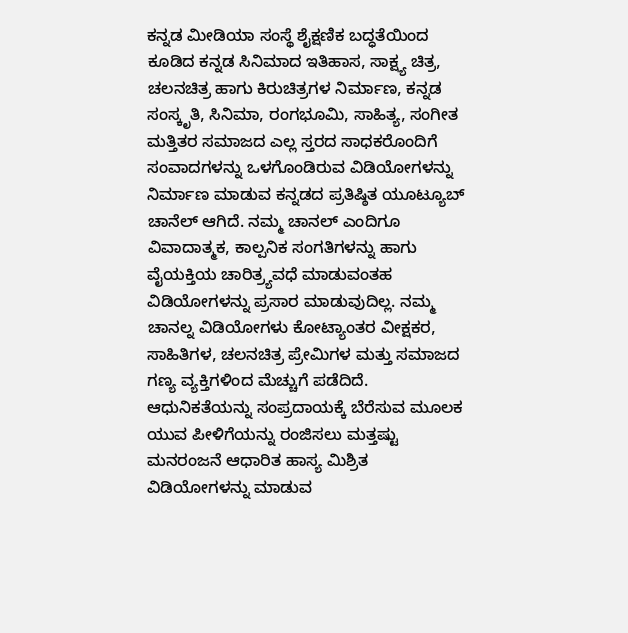ಕನ್ನಡ ಮೀಡಿಯಾ ಸಂಸ್ಥೆ ಶೈಕ್ಷಣಿಕ ಬದ್ಧತೆಯಿಂದ ಕೂಡಿದ ಕನ್ನಡ ಸಿನಿಮಾದ ಇತಿಹಾಸ, ಸಾಕ್ಷ್ಯ ಚಿತ್ರ, ಚಲನಚಿತ್ರ ಹಾಗು ಕಿರುಚಿತ್ರಗಳ ನಿರ್ಮಾಣ, ಕನ್ನಡ ಸಂಸ್ಕೃತಿ, ಸಿನಿಮಾ, ರಂಗಭೂಮಿ, ಸಾಹಿತ್ಯ, ಸಂಗೀತ ಮತ್ತಿತರ ಸಮಾಜದ ಎಲ್ಲ ಸ್ತರದ ಸಾಧಕರೊಂದಿಗೆ ಸಂವಾದಗಳನ್ನು ಒಳಗೊಂಡಿರುವ ವಿಡಿಯೋಗಳನ್ನು ನಿರ್ಮಾಣ ಮಾಡುವ ಕನ್ನಡದ ಪ್ರತಿಷ್ಠಿತ ಯೂಟ್ಯೂಬ್ ಚಾನೆಲ್ ಆಗಿದೆ. ನಮ್ಮ ಚಾನಲ್ ಎಂದಿಗೂ ವಿವಾದಾತ್ಮಕ, ಕಾಲ್ಪನಿಕ ಸಂಗತಿಗಳನ್ನು ಹಾಗು ವೈಯಕ್ತಿಯ ಚಾರಿತ್ರ್ಯವಧೆ ಮಾಡುವಂತಹ ವಿಡಿಯೋಗಳನ್ನು ಪ್ರಸಾರ ಮಾಡುವುದಿಲ್ಲ. ನಮ್ಮ ಚಾನಲ್ನ ವಿಡಿಯೋಗಳು ಕೋಟ್ಯಾಂತರ ವೀಕ್ಷಕರ, ಸಾಹಿತಿಗಳ, ಚಲನಚಿತ್ರ ಪ್ರೇಮಿಗಳ ಮತ್ತು ಸಮಾಜದ ಗಣ್ಯ ವ್ಯಕ್ತಿಗಳಿಂದ ಮೆಚ್ಚುಗೆ ಪಡೆದಿದೆ. ಆಧುನಿಕತೆಯನ್ನು ಸಂಪ್ರದಾಯಕ್ಕೆ ಬೆರೆಸುವ ಮೂಲಕ ಯುವ ಪೀಳಿಗೆಯನ್ನು ರಂಜಿಸಲು ಮತ್ತಷ್ಟು ಮನರಂಜನೆ ಆಧಾರಿತ ಹಾಸ್ಯ ಮಿಶ್ರಿತ ವಿಡಿಯೋಗಳನ್ನು ಮಾಡುವ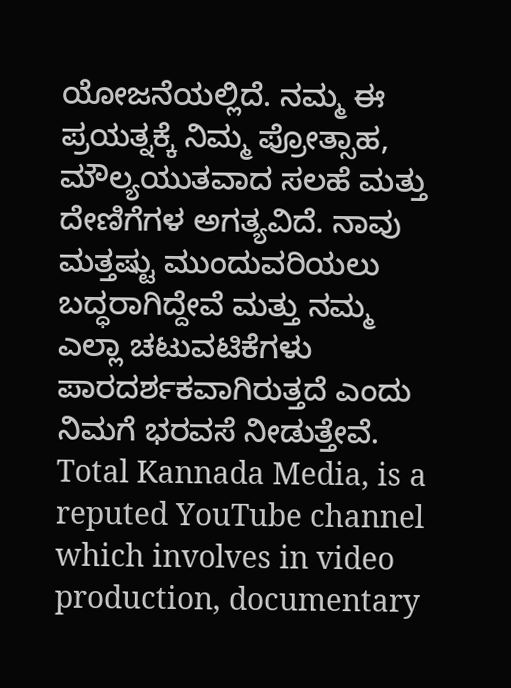ಯೋಜನೆಯಲ್ಲಿದೆ. ನಮ್ಮ ಈ ಪ್ರಯತ್ನಕ್ಕೆ ನಿಮ್ಮ ಪ್ರೋತ್ಸಾಹ, ಮೌಲ್ಯಯುತವಾದ ಸಲಹೆ ಮತ್ತು ದೇಣಿಗೆಗಳ ಅಗತ್ಯವಿದೆ. ನಾವು ಮತ್ತಷ್ಟು ಮುಂದುವರಿಯಲು ಬದ್ಧರಾಗಿದ್ದೇವೆ ಮತ್ತು ನಮ್ಮ ಎಲ್ಲಾ ಚಟುವಟಿಕೆಗಳು ಪಾರದರ್ಶಕವಾಗಿರುತ್ತದೆ ಎಂದು ನಿಮಗೆ ಭರವಸೆ ನೀಡುತ್ತೇವೆ. Total Kannada Media, is a reputed YouTube channel which involves in video production, documentary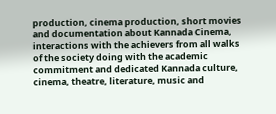production, cinema production, short movies and documentation about Kannada Cinema, interactions with the achievers from all walks of the society doing with the academic commitment and dedicated Kannada culture, cinema, theatre, literature, music and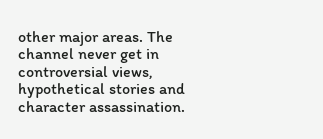other major areas. The channel never get in controversial views, hypothetical stories and character assassination.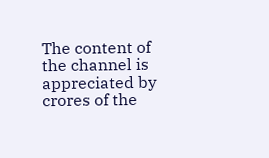The content of the channel is appreciated by crores of the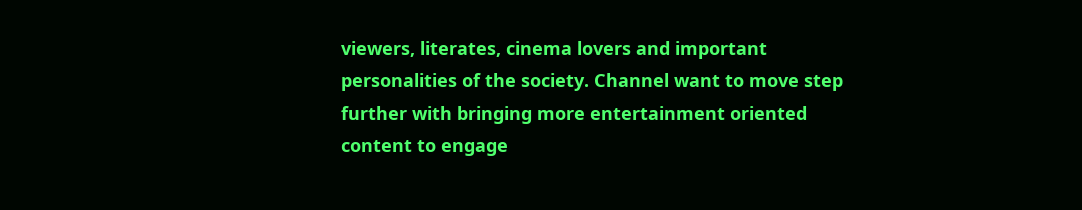viewers, literates, cinema lovers and important personalities of the society. Channel want to move step further with bringing more entertainment oriented content to engage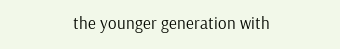the younger generation with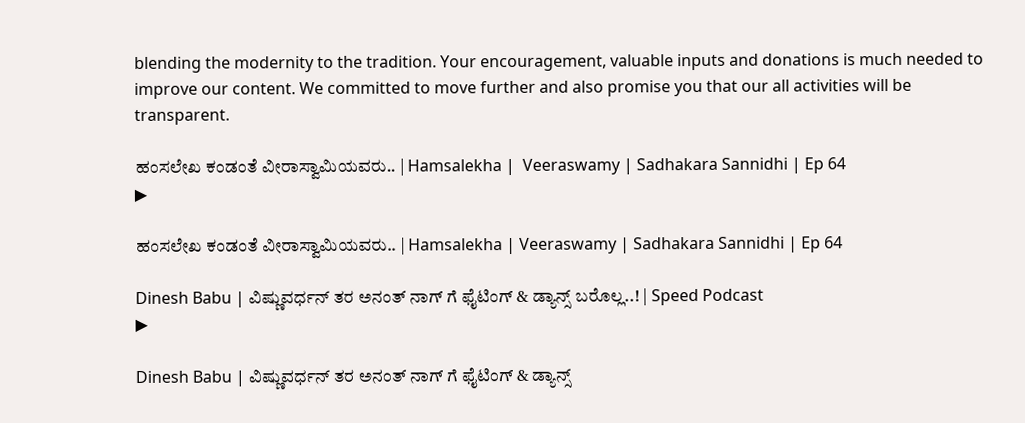blending the modernity to the tradition. Your encouragement, valuable inputs and donations is much needed to improve our content. We committed to move further and also promise you that our all activities will be transparent.

ಹಂಸಲೇಖ ಕಂಡಂತೆ ವೀರಾಸ್ವಾಮಿಯವರು.. | Hamsalekha |  Veeraswamy | Sadhakara Sannidhi | Ep 64
▶

ಹಂಸಲೇಖ ಕಂಡಂತೆ ವೀರಾಸ್ವಾಮಿಯವರು.. | Hamsalekha | Veeraswamy | Sadhakara Sannidhi | Ep 64

Dinesh Babu | ವಿಷ್ಣುವರ್ಧನ್ ತರ ಅನಂತ್ ನಾಗ್ ಗೆ ಫೈಟಿಂಗ್ & ಡ್ಯಾನ್ಸ್ ಬರೊಲ್ಲ..! | Speed Podcast
▶

Dinesh Babu | ವಿಷ್ಣುವರ್ಧನ್ ತರ ಅನಂತ್ ನಾಗ್ ಗೆ ಫೈಟಿಂಗ್ & ಡ್ಯಾನ್ಸ್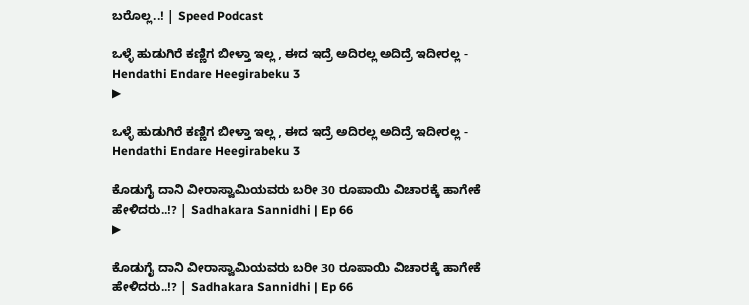ಬರೊಲ್ಲ..! | Speed Podcast

ಒಳ್ಳೆ ಹುಡುಗಿರೆ ಕಣ್ಣಿಗ ಬೀಳ್ತಾ ಇಲ್ಲ , ಈದ ಇದ್ರೆ ಅದಿರಲ್ಲ ಅದಿದ್ರೆ ಇದೀರಲ್ಲ - Hendathi Endare Heegirabeku 3
▶

ಒಳ್ಳೆ ಹುಡುಗಿರೆ ಕಣ್ಣಿಗ ಬೀಳ್ತಾ ಇಲ್ಲ , ಈದ ಇದ್ರೆ ಅದಿರಲ್ಲ ಅದಿದ್ರೆ ಇದೀರಲ್ಲ - Hendathi Endare Heegirabeku 3

ಕೊಡುಗೈ ದಾನಿ ವೀರಾಸ್ವಾಮಿಯವರು ಬರೀ 30 ರೂಪಾಯಿ ವಿಚಾರಕ್ಕೆ ಹಾಗೇಕೆ ಹೇಳಿದರು..!? | Sadhakara Sannidhi | Ep 66
▶

ಕೊಡುಗೈ ದಾನಿ ವೀರಾಸ್ವಾಮಿಯವರು ಬರೀ 30 ರೂಪಾಯಿ ವಿಚಾರಕ್ಕೆ ಹಾಗೇಕೆ ಹೇಳಿದರು..!? | Sadhakara Sannidhi | Ep 66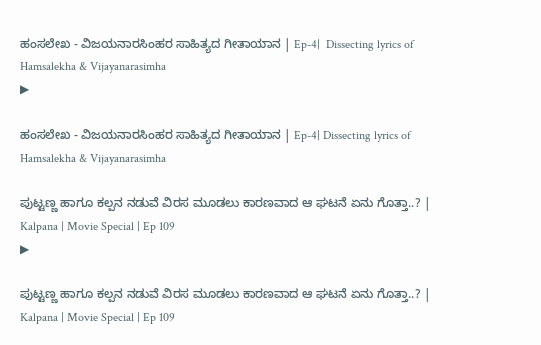ಹಂಸಲೇಖ - ವಿಜಯನಾರಸಿಂಹರ ಸಾಹಿತ್ಯದ ಗೀತಾಯಾನ | Ep-4|  Dissecting lyrics of Hamsalekha & Vijayanarasimha
▶

ಹಂಸಲೇಖ - ವಿಜಯನಾರಸಿಂಹರ ಸಾಹಿತ್ಯದ ಗೀತಾಯಾನ | Ep-4| Dissecting lyrics of Hamsalekha & Vijayanarasimha

ಪುಟ್ಟಣ್ಣ ಹಾಗೂ ಕಲ್ಪನ ನಡುವೆ ವಿರಸ ಮೂಡಲು ಕಾರಣವಾದ ಆ ಘಟನೆ ಏನು ಗೊತ್ತಾ..? | Kalpana | Movie Special | Ep 109
▶

ಪುಟ್ಟಣ್ಣ ಹಾಗೂ ಕಲ್ಪನ ನಡುವೆ ವಿರಸ ಮೂಡಲು ಕಾರಣವಾದ ಆ ಘಟನೆ ಏನು ಗೊತ್ತಾ..? | Kalpana | Movie Special | Ep 109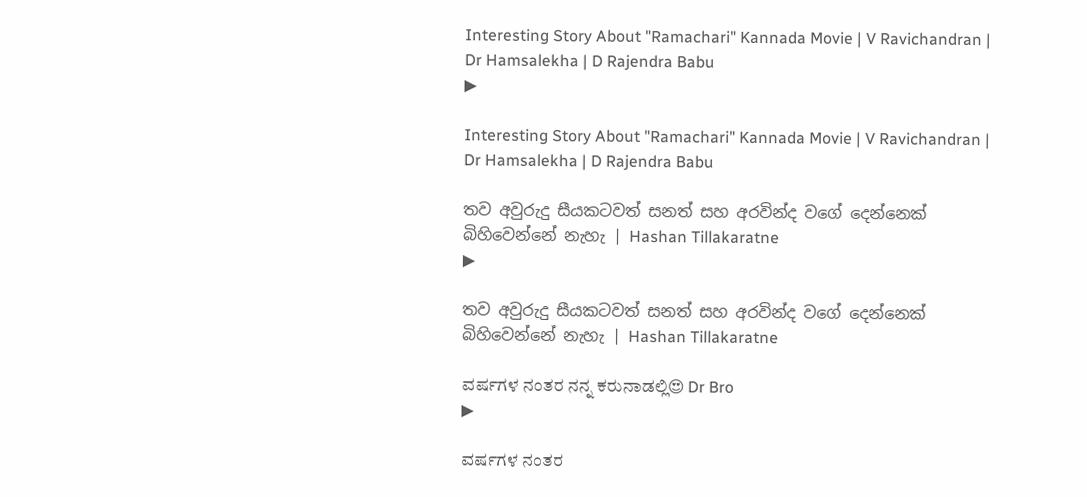Interesting Story About "Ramachari" Kannada Movie | V Ravichandran | Dr Hamsalekha | D Rajendra Babu
▶

Interesting Story About "Ramachari" Kannada Movie | V Ravichandran | Dr Hamsalekha | D Rajendra Babu

තව අවුරුදු සීයකටවත් සනත් සහ අරවින්ද වගේ දෙන්නෙක් බිහිවෙන්නේ නැහැ | Hashan Tillakaratne
▶

තව අවුරුදු සීයකටවත් සනත් සහ අරවින්ද වගේ දෙන්නෙක් බිහිවෙන්නේ නැහැ | Hashan Tillakaratne

ವರ್ಷಗಳ ನಂತರ ನನ್ನ ಕರುನಾಡಲ್ಲಿ😍 Dr Bro
▶

ವರ್ಷಗಳ ನಂತರ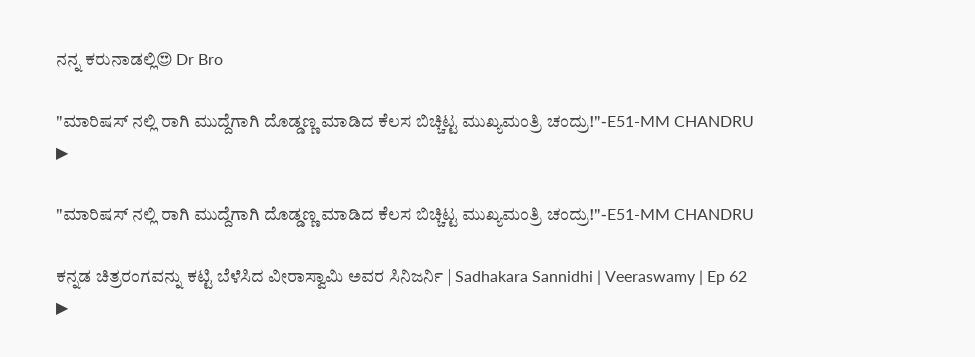ನನ್ನ ಕರುನಾಡಲ್ಲಿ😍 Dr Bro

"ಮಾರಿಷಸ್ ನಲ್ಲಿ ರಾಗಿ ಮುದ್ದೆಗಾಗಿ ದೊಡ್ಡಣ್ಣ ಮಾಡಿದ ಕೆಲಸ ಬಿಚ್ಚಿಟ್ಟ ಮುಖ್ಯಮಂತ್ರಿ ಚಂದ್ರು!"-E51-MM CHANDRU
▶

"ಮಾರಿಷಸ್ ನಲ್ಲಿ ರಾಗಿ ಮುದ್ದೆಗಾಗಿ ದೊಡ್ಡಣ್ಣ ಮಾಡಿದ ಕೆಲಸ ಬಿಚ್ಚಿಟ್ಟ ಮುಖ್ಯಮಂತ್ರಿ ಚಂದ್ರು!"-E51-MM CHANDRU

ಕನ್ನಡ ಚಿತ್ರರಂಗವನ್ನು ಕಟ್ಟಿ ಬೆಳೆಸಿದ ವೀರಾಸ್ವಾಮಿ ಅವರ ಸಿನಿಜರ್ನಿ | Sadhakara Sannidhi | Veeraswamy | Ep 62
▶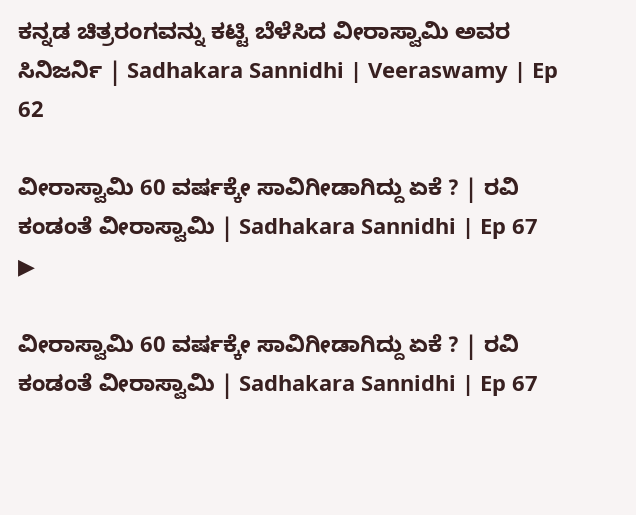ಕನ್ನಡ ಚಿತ್ರರಂಗವನ್ನು ಕಟ್ಟಿ ಬೆಳೆಸಿದ ವೀರಾಸ್ವಾಮಿ ಅವರ ಸಿನಿಜರ್ನಿ | Sadhakara Sannidhi | Veeraswamy | Ep 62

ವೀರಾಸ್ವಾಮಿ 60 ವರ್ಷಕ್ಕೇ ಸಾವಿಗೀಡಾಗಿದ್ದು ಏಕೆ ? | ರವಿ ಕಂಡಂತೆ ವೀರಾಸ್ವಾಮಿ | Sadhakara Sannidhi | Ep 67
▶

ವೀರಾಸ್ವಾಮಿ 60 ವರ್ಷಕ್ಕೇ ಸಾವಿಗೀಡಾಗಿದ್ದು ಏಕೆ ? | ರವಿ ಕಂಡಂತೆ ವೀರಾಸ್ವಾಮಿ | Sadhakara Sannidhi | Ep 67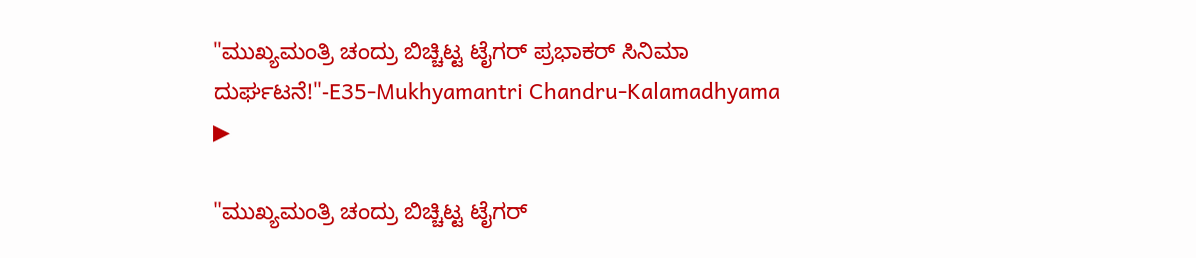"ಮುಖ್ಯಮಂತ್ರಿ ಚಂದ್ರು ಬಿಚ್ಚಿಟ್ಟ ಟೈಗರ್ ಪ್ರಭಾಕರ್ ಸಿನಿಮಾ ದುರ್ಘಟನೆ!"-E35-Mukhyamantri Chandru-Kalamadhyama
▶

"ಮುಖ್ಯಮಂತ್ರಿ ಚಂದ್ರು ಬಿಚ್ಚಿಟ್ಟ ಟೈಗರ್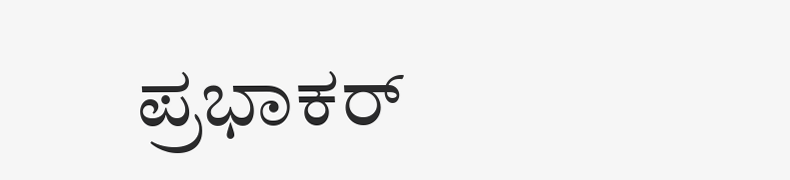ಪ್ರಭಾಕರ್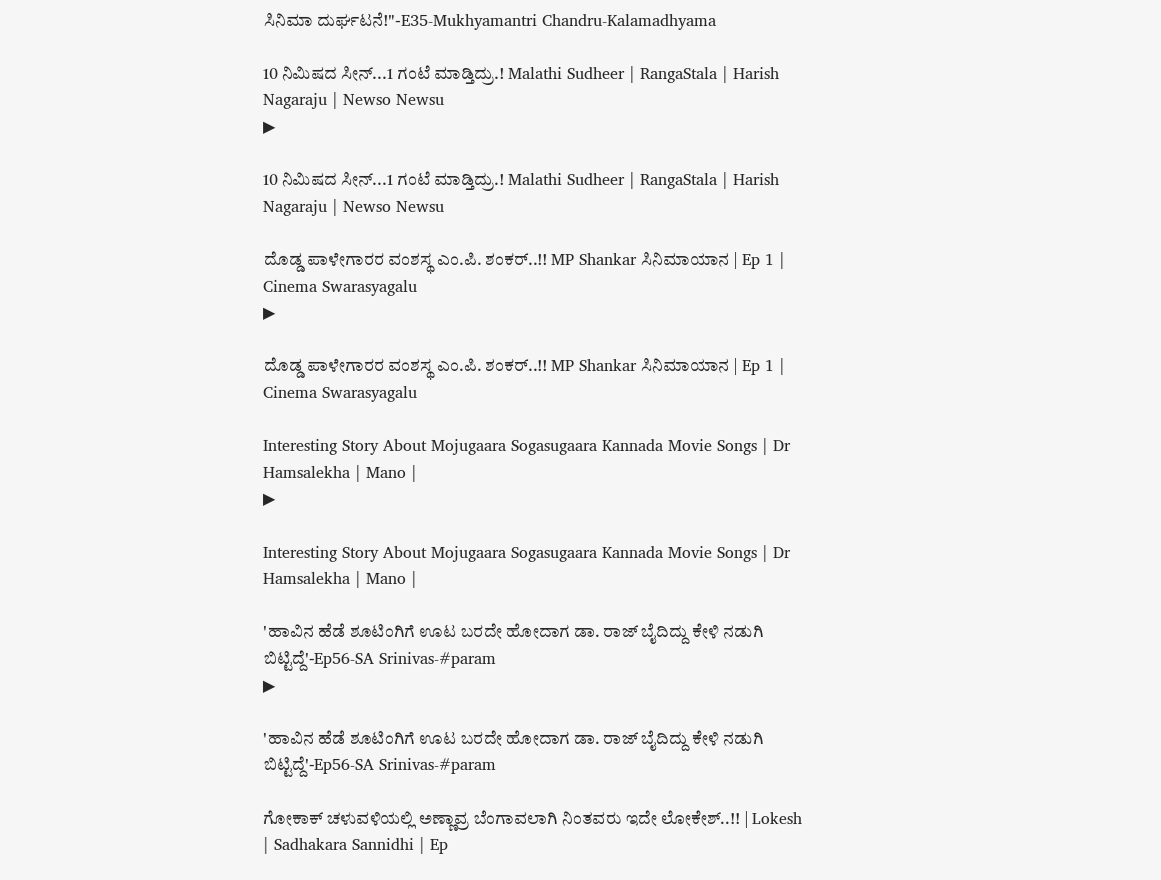ಸಿನಿಮಾ ದುರ್ಘಟನೆ!"-E35-Mukhyamantri Chandru-Kalamadhyama

10 ನಿಮಿಷದ ಸೀನ್...1 ಗಂಟೆ ಮಾಡ್ತಿದ್ರು.! Malathi Sudheer | RangaStala | Harish Nagaraju | Newso Newsu
▶

10 ನಿಮಿಷದ ಸೀನ್...1 ಗಂಟೆ ಮಾಡ್ತಿದ್ರು.! Malathi Sudheer | RangaStala | Harish Nagaraju | Newso Newsu

ದೊಡ್ಡ ಪಾಳೇಗಾರರ ವಂಶಸ್ಥ ಎಂ.ಪಿ. ಶಂಕರ್..!! MP Shankar ಸಿನಿಮಾಯಾನ | Ep 1 | Cinema Swarasyagalu
▶

ದೊಡ್ಡ ಪಾಳೇಗಾರರ ವಂಶಸ್ಥ ಎಂ.ಪಿ. ಶಂಕರ್..!! MP Shankar ಸಿನಿಮಾಯಾನ | Ep 1 | Cinema Swarasyagalu

Interesting Story About Mojugaara Sogasugaara Kannada Movie Songs | Dr Hamsalekha | Mano |
▶

Interesting Story About Mojugaara Sogasugaara Kannada Movie Songs | Dr Hamsalekha | Mano |

'ಹಾವಿನ ಹೆಡೆ ಶೂಟಿಂಗಿಗೆ ಊಟ ಬರದೇ ಹೋದಾಗ ಡಾ. ರಾಜ್ ಬೈದಿದ್ದು ಕೇಳಿ ನಡುಗಿ ಬಿಟ್ಟಿದ್ದೆ'-Ep56-SA Srinivas-#param
▶

'ಹಾವಿನ ಹೆಡೆ ಶೂಟಿಂಗಿಗೆ ಊಟ ಬರದೇ ಹೋದಾಗ ಡಾ. ರಾಜ್ ಬೈದಿದ್ದು ಕೇಳಿ ನಡುಗಿ ಬಿಟ್ಟಿದ್ದೆ'-Ep56-SA Srinivas-#param

ಗೋಕಾಕ್ ಚಳುವಳಿಯಲ್ಲಿ ಅಣ್ಣಾವ್ರ ಬೆಂಗಾವಲಾಗಿ ನಿಂತವರು ಇದೇ ಲೋಕೇಶ್..!! | Lokesh | Sadhakara Sannidhi | Ep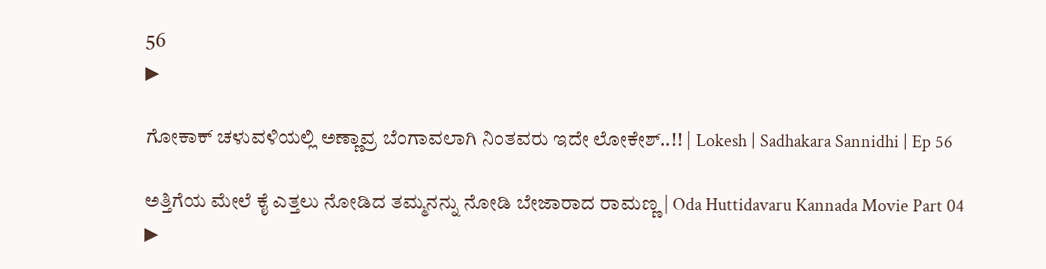56
▶

ಗೋಕಾಕ್ ಚಳುವಳಿಯಲ್ಲಿ ಅಣ್ಣಾವ್ರ ಬೆಂಗಾವಲಾಗಿ ನಿಂತವರು ಇದೇ ಲೋಕೇಶ್..!! | Lokesh | Sadhakara Sannidhi | Ep 56

ಅತ್ತಿಗೆಯ ಮೇಲೆ ಕೈ ಎತ್ತಲು ನೋಡಿದ ತಮ್ಮನನ್ನು ನೋಡಿ ಬೇಜಾರಾದ ರಾಮಣ್ಣ | Oda Huttidavaru Kannada Movie Part 04
▶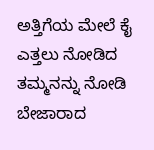ಅತ್ತಿಗೆಯ ಮೇಲೆ ಕೈ ಎತ್ತಲು ನೋಡಿದ ತಮ್ಮನನ್ನು ನೋಡಿ ಬೇಜಾರಾದ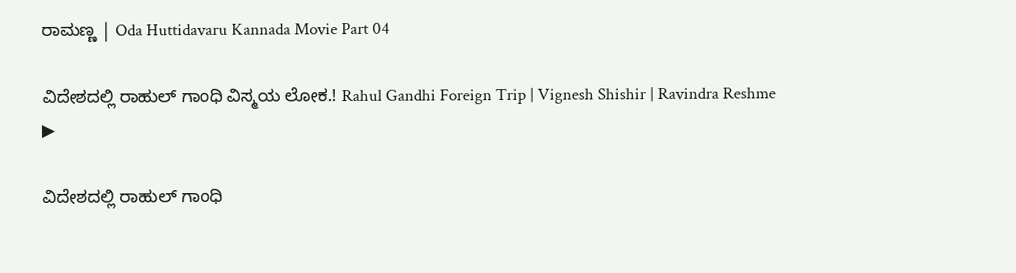ರಾಮಣ್ಣ | Oda Huttidavaru Kannada Movie Part 04

ವಿದೇಶದಲ್ಲಿ ರಾಹುಲ್ ಗಾಂಧಿ ವಿಸ್ಮಯ ಲೋಕ.! Rahul Gandhi Foreign Trip | Vignesh Shishir | Ravindra Reshme
▶

ವಿದೇಶದಲ್ಲಿ ರಾಹುಲ್ ಗಾಂಧಿ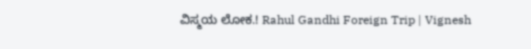ವಿಸ್ಮಯ ಲೋಕ.! Rahul Gandhi Foreign Trip | Vignesh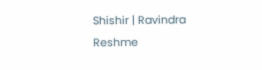Shishir | Ravindra Reshme